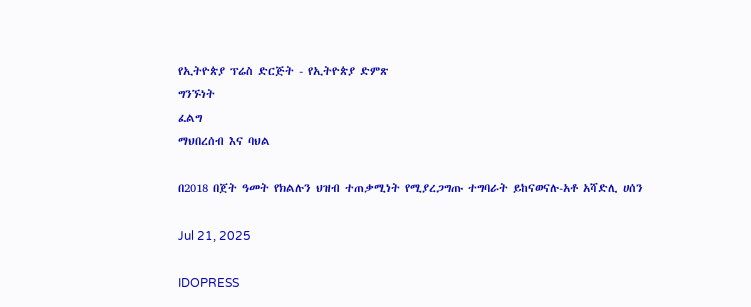የኢትዮጵያ ፕሬስ ድርጅት - የኢትዮጵያ ድምጽ
ግንኙነት
ፈልግ
ማህበረሰብ እና ባህል

በ2018 በጀት ዓመት የክልሉን ህዝብ ተጠቃሚነት የሚያረጋግጡ ተግባራት ይከናወናሉ-አቶ አሻድሊ ሀሰን

Jul 21, 2025

IDOPRESS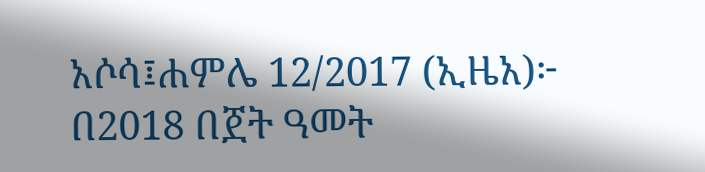አሶሳ፤ሐምሌ 12/2017 (ኢዜአ)፦ በ2018 በጀት ዓመት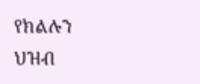የክልሉን ህዝብ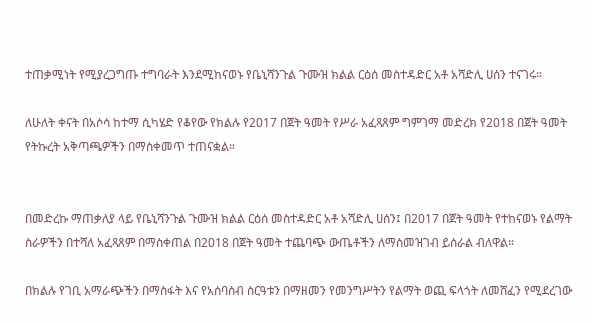ተጠቃሚነት የሚያረጋግጡ ተግባራት እንደሚከናወኑ የቤኒሻንጉል ጉሙዝ ክልል ርዕሰ መስተዳድር አቶ አሻድሊ ሀሰን ተናገሩ።

ለሁለት ቀናት በአሶሳ ከተማ ሲካሄድ የቆየው የክልሉ የ2017 በጀት ዓመት የሥራ አፈጻጸም ግምገማ መድረክ የ2018 በጀት ዓመት የትኩረት አቅጣጫዎችን በማስቀመጥ ተጠናቋል።


በመድረኩ ማጠቃለያ ላይ የቤኒሻንጉል ጉሙዝ ክልል ርዕሰ መስተዳድር አቶ አሻድሊ ሀሰን፤ በ2017 በጀት ዓመት የተከናወኑ የልማት ስራዎችን በተሻለ አፈጻጸም በማስቀጠል በ2018 በጀት ዓመት ተጨባጭ ውጤቶችን ለማስመዝገብ ይሰራል ብለዋል።

በክልሉ የገቢ አማራጭችን በማስፋት እና የአሰባሰብ ስርዓቱን በማዘመን የመንግሥትን የልማት ወጪ ፍላጎት ለመሸፈን የሚደረገው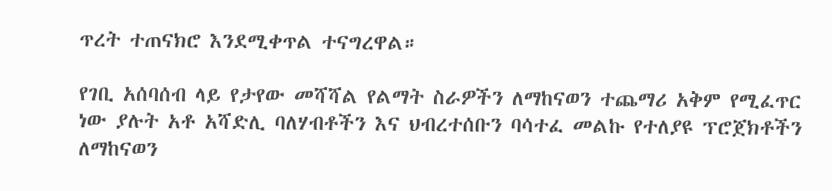ጥረት ተጠናክሮ እንደሚቀጥል ተናግረዋል።

የገቢ አሰባሰብ ላይ የታየው መሻሻል የልማት ስራዎችን ለማከናወን ተጨማሪ አቅም የሚፈጥር ነው ያሉት አቶ አሻድሊ ባለሃብቶችን እና ህብረተሰቡን ባሳተፈ መልኩ የተለያዩ ፕሮጀክቶችን ለማከናወን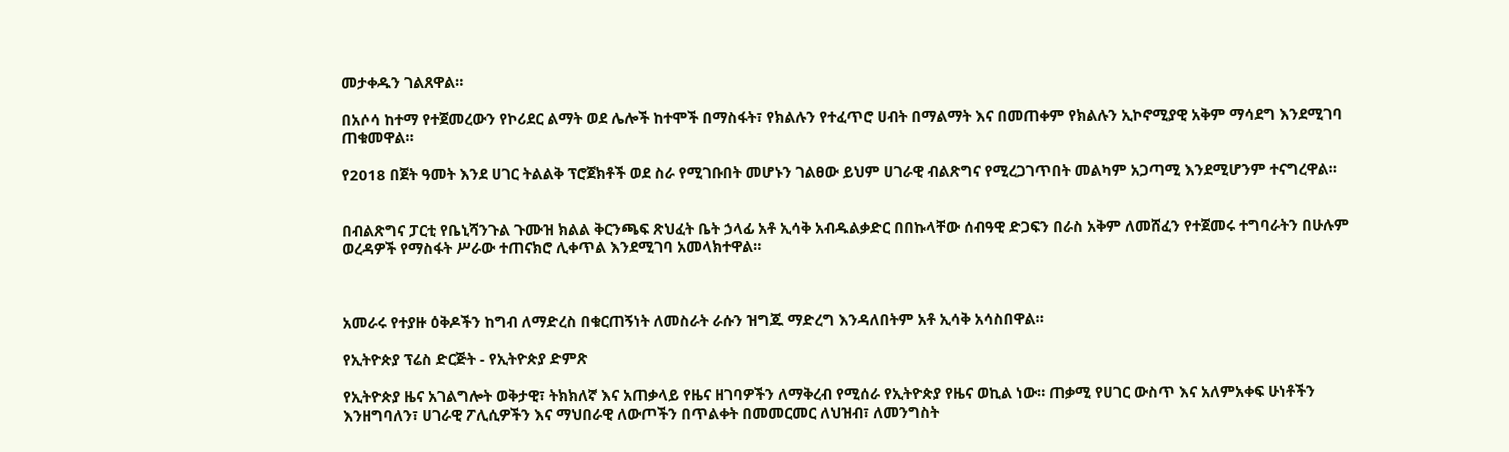መታቀዱን ገልጸዋል።

በአሶሳ ከተማ የተጀመረውን የኮሪደር ልማት ወደ ሌሎች ከተሞች በማስፋት፣ የክልሉን የተፈጥሮ ሀብት በማልማት እና በመጠቀም የክልሉን ኢኮኖሚያዊ አቅም ማሳደግ እንደሚገባ ጠቁመዋል።

የ2018 በጀት ዓመት እንደ ሀገር ትልልቅ ፕሮጀክቶች ወደ ስራ የሚገቡበት መሆኑን ገልፀው ይህም ሀገራዊ ብልጽግና የሚረጋገጥበት መልካም አጋጣሚ እንደሚሆንም ተናግረዋል።


በብልጽግና ፓርቲ የቤኒሻንጉል ጉሙዝ ክልል ቅርንጫፍ ጽህፈት ቤት ኃላፊ አቶ ኢሳቅ አብዱልቃድር በበኩላቸው ሰብዓዊ ድጋፍን በራስ አቅም ለመሸፈን የተጀመሩ ተግባራትን በሁሉም ወረዳዎች የማስፋት ሥራው ተጠናክሮ ሊቀጥል እንደሚገባ አመላክተዋል።



አመራሩ የተያዙ ዕቅዶችን ከግብ ለማድረስ በቁርጠኝነት ለመስራት ራሱን ዝግጁ ማድረግ እንዳለበትም አቶ ኢሳቅ አሳስበዋል።

የኢትዮጵያ ፕሬስ ድርጅት - የኢትዮጵያ ድምጽ

የኢትዮጵያ ዜና አገልግሎት ወቅታዊ፣ ትክክለኛ እና አጠቃላይ የዜና ዘገባዎችን ለማቅረብ የሚሰራ የኢትዮጵያ የዜና ወኪል ነው። ጠቃሚ የሀገር ውስጥ እና አለምአቀፍ ሁነቶችን እንዘግባለን፣ ሀገራዊ ፖሊሲዎችን እና ማህበራዊ ለውጦችን በጥልቀት በመመርመር ለህዝብ፣ ለመንግስት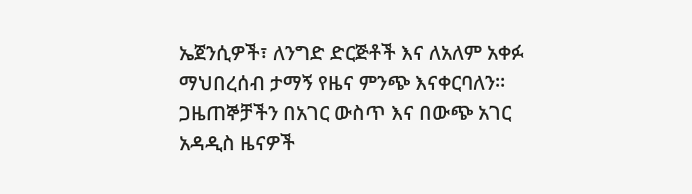ኤጀንሲዎች፣ ለንግድ ድርጅቶች እና ለአለም አቀፉ ማህበረሰብ ታማኝ የዜና ምንጭ እናቀርባለን። ጋዜጠኞቻችን በአገር ውስጥ እና በውጭ አገር አዳዲስ ዜናዎች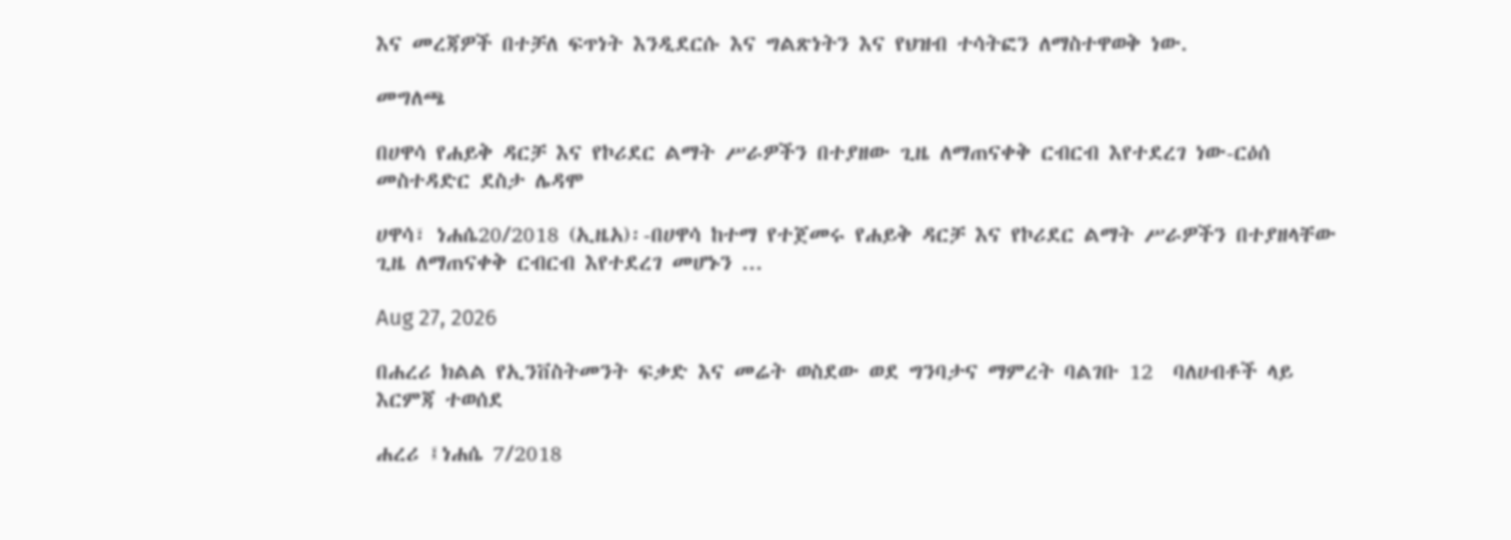እና መረጃዎች በተቻለ ፍጥነት እንዲደርሱ እና ግልጽነትን እና የህዝብ ተሳትፎን ለማስተዋወቅ ነው.

መግለጫ

በሀዋሳ የሐይቅ ዳርቻ እና የኮሪደር ልማት ሥራዎችን በተያዘው ጊዜ ለማጠናቀቅ ርብርብ እየተደረገ ነው-ርዕሰ መስተዳድር ደስታ ሌዳሞ

ሀዋሳ፣ ነሐሴ20/2018 (ኢዜአ)፡-በሀዋሳ ከተማ የተጀመሩ የሐይቅ ዳርቻ እና የኮሪደር ልማት ሥራዎችን በተያዘላቸው ጊዜ ለማጠናቀቅ ርብርብ እየተደረገ መሆኑን ...

Aug 27, 2026

በሐረሪ ክልል የኢንቨስትመንት ፍቃድ እና መሬት ወስደው ወደ ግንባታና ማምረት ባልገቡ 12  ባለሀብቶች ላይ  እርምጃ ተወሰደ

ሐረሪ ፤ነሐሴ 7/2018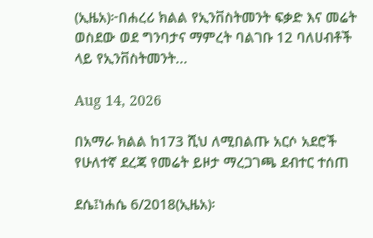(ኢዜአ)፦በሐረሪ ክልል የኢንቨስትመንት ፍቃድ እና መሬት ወስደው ወደ ግንባታና ማምረት ባልገቡ 12 ባለሀብቶች ላይ የኢንቨስትመንት...

Aug 14, 2026

በአማራ ክልል ከ173 ሺህ ለሚበልጡ አርሶ አደሮች የሁለተኛ ደረጃ የመሬት ይዞታ ማረጋገጫ ደብተር ተሰጠ

ደሴ፤ነሐሴ 6/2018(ኢዜአ)፡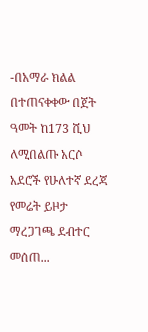-በአማራ ክልል በተጠናቀቀው በጀት ዓመት ከ173 ሺህ ለሚበልጡ አርሶ አደሮች የሁለተኛ ደረጃ የመሬት ይዞታ ማረጋገጫ ደብተር መሰጠ...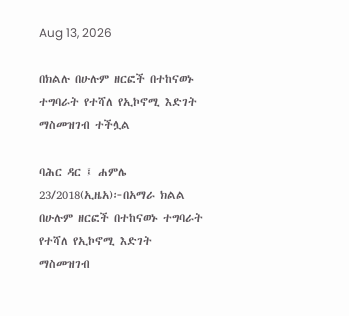Aug 13, 2026

በክልሉ በሁሉም ዘርፎች በተከናወኑ ተግባራት የተሻለ የኢኮኖሚ እድገት ማስመዝገብ ተችሏል

ባሕር ዳር ፤ ሐምሌ 23/2018(ኢዜአ)፦በአማራ ክልል በሁሉም ዘርፎች በተከናወኑ ተግባራት የተሻለ የኢኮኖሚ እድገት ማስመዝገብ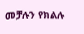መቻሉን የክልሉ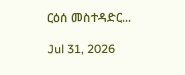ርዕሰ መስተዳድር...

Jul 31, 2026